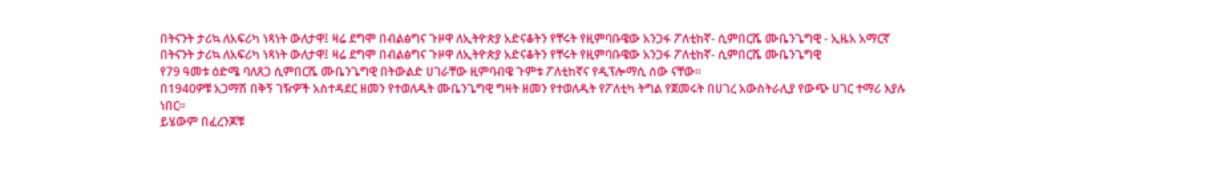በትናንት ታሪኳ ለአፍሪካ ነጻነት ውለታዋ፤ ዛሬ ደግሞ በብልፅግና ጉዞዋ ለኢትዮጵያ አድናቆትን የቸሩት የዚምባቡዌው አንጋፋ ፖለቲከኛ- ሲምበርሼ ሙቤንጌግዊ - ኢዜአ አማርኛ
በትናንት ታሪኳ ለአፍሪካ ነጻነት ውለታዋ፤ ዛሬ ደግሞ በብልፅግና ጉዞዋ ለኢትዮጵያ አድናቆትን የቸሩት የዚምባቡዌው አንጋፋ ፖለቲከኛ- ሲምበርሼ ሙቤንጌግዊ
የ79 ዓመቱ ዕድሜ ባለጸጋ ሲምበርሼ ሙቤንጌግዊ በትውልድ ሀገራቸው ዚምባብዌ ጉምቱ ፖለቲከኛና የዲፕሎማሲ ሰው ናቸው።
በ1940ዎቹ አጋማሽ በቅኝ ገዥዎች አስተዳደር ዘመን የተወለዱት ሙቤንጌግዊ ግዛት ዘመን የተወለዱት የፖለቲካ ትግል የጀመሩት በሀገረ አውስትራሊያ የውጭ ሀገር ተማሪ እያሉ ነበር።
ይሄውም በፈረንጆቹ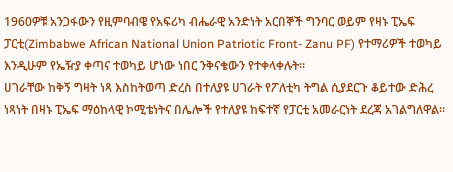1960ዎቹ አንጋፋውን የዚምባብዌ የአፍሪካ ብሔራዊ አንድነት አርበኞች ግንባር ወይም የዛኑ ፒኤፍ ፓርቲ(Zimbabwe African National Union Patriotic Front- Zanu PF) የተማሪዎች ተወካይ እንዲሁም የኤዥያ ቀጣና ተወካይ ሆነው ነበር ንቅናቄውን የተቀላቀሉት።
ሀገራቸው ከቅኝ ግዛት ነጻ እስከትወጣ ድረስ በተለያዩ ሀገራት የፖለቲካ ትግል ሲያደርጉ ቆይተው ድሕረ ነጻነት በዛኑ ፒኤፍ ማዕከላዊ ኮሚቴነትና በሌሎች የተለያዩ ከፍተኛ የፓርቲ አመራርነት ደረጃ አገልግለዋል።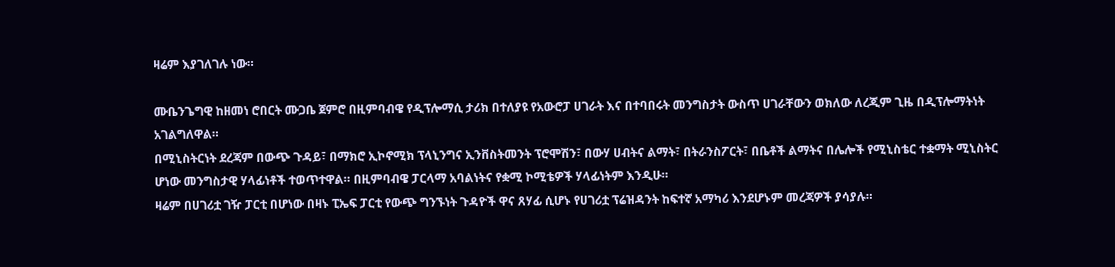ዛሬም እያገለገሉ ነው።

ሙቤንጌግዊ ከዘመነ ሮበርት ሙጋቤ ጀምሮ በዚምባብዌ የዲፕሎማሲ ታሪክ በተለያዩ የአውሮፓ ሀገራት እና በተባበሩት መንግስታት ውስጥ ሀገራቸውን ወክለው ለረጂም ጊዜ በዲፕሎማትነት አገልግለዋል።
በሚኒስትርነት ደረጃም በውጭ ጉዳይ፣ በማክሮ ኢኮኖሚክ ፕላኒንግና ኢንቨስትመንት ፕሮሞሽን፣ በውሃ ሀብትና ልማት፣ በትራንስፖርት፣ በቤቶች ልማትና በሌሎች የሚኒስቴር ተቋማት ሚኒስትር ሆነው መንግስታዊ ሃላፊነቶች ተወጥተዋል። በዚምባብዌ ፓርላማ አባልነትና የቋሚ ኮሚቴዎች ሃላፊነትም እንዲሁ።
ዛሬም በሀገሪቷ ገዥ ፓርቲ በሆነው በዛኑ ፒኤፍ ፓርቲ የውጭ ግንኙነት ጉዳዮች ዋና ጸሃፊ ሲሆኑ የሀገሪቷ ፕሬዝዳንት ከፍተኛ አማካሪ እንደሆኑም መረጃዎች ያሳያሉ።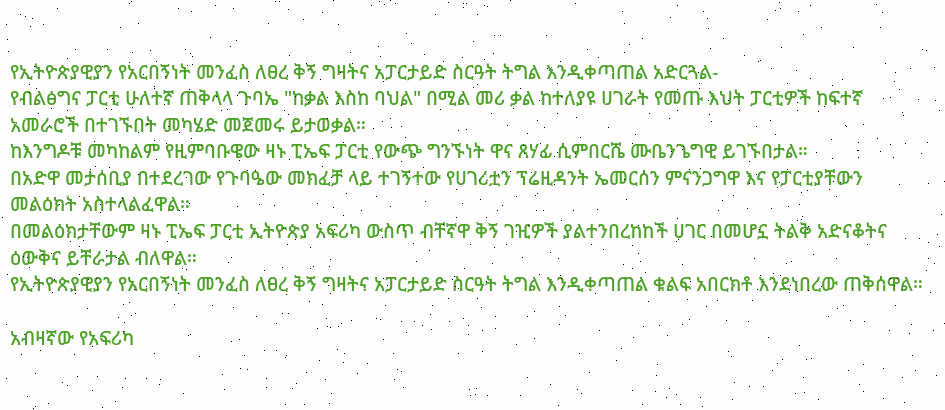የኢትዮጵያዊያን የአርበኝነት መንፈስ ለፀረ ቅኝ ግዛትና አፓርታይድ ስርዓት ትግል እንዲቀጣጠል አድርጓል-
የብልፅግና ፓርቲ ሁለተኛ ጠቅላላ ጉባኤ "ከቃል እስከ ባህል" በሚል መሪ ቃል ከተለያዩ ሀገራት የመጡ እህት ፓርቲዎች ከፍተኛ አመራሮች በተገኙበት መካሄድ መጀመሩ ይታወቃል።
ከእንግዶቹ መካከልም የዚምባቡዌው ዛኑ ፒኤፍ ፓርቲ የውጭ ግንኙነት ዋና ጸሃፊ ሲምበርሼ ሙቤንጌግዊ ይገኙበታል።
በአድዋ መታሰቢያ በተደረገው የጉባዔው መክፈቻ ላይ ተገኝተው የሀገሪቷን ፕሬዚዳንት ኤመርሰን ምናንጋግዋ እና የፓርቲያቸውን መልዕክት አስተላልፈዋል።
በመልዕክታቸውም ዛኑ ፒኤፍ ፓርቲ ኢትዮጵያ አፍሪካ ውስጥ ብቸኛዋ ቅኝ ገዢዎች ያልተንበረከከች ሀገር በመሆኗ ትልቅ አድናቆትና ዕውቅና ይቸራታል ብለዋል።
የኢትዮጵያዊያን የአርበኝነት መንፈስ ለፀረ ቅኝ ግዛትና አፓርታይድ ስርዓት ትግል እንዲቀጣጠል ቁልፍ አበርክቶ እንደነበረው ጠቅሰዋል።

አብዛኛው የአፍሪካ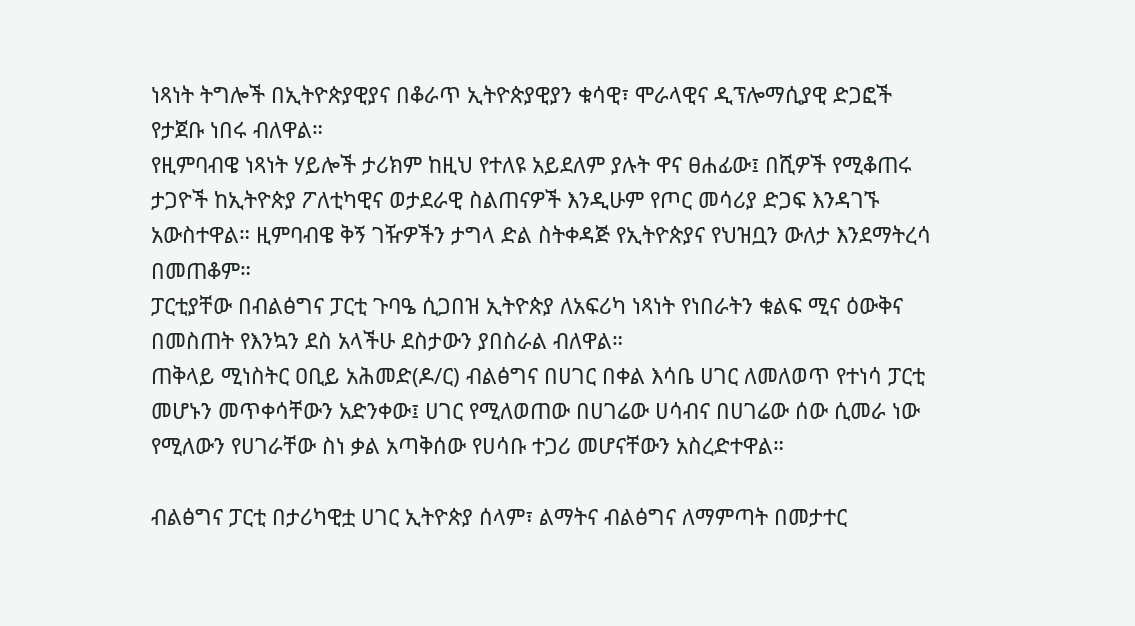ነጻነት ትግሎች በኢትዮጵያዊያና በቆራጥ ኢትዮጵያዊያን ቁሳዊ፣ ሞራላዊና ዲፕሎማሲያዊ ድጋፎች የታጀቡ ነበሩ ብለዋል።
የዚምባብዌ ነጻነት ሃይሎች ታሪክም ከዚህ የተለዩ አይደለም ያሉት ዋና ፀሐፊው፤ በሺዎች የሚቆጠሩ ታጋዮች ከኢትዮጵያ ፖለቲካዊና ወታደራዊ ስልጠናዎች እንዲሁም የጦር መሳሪያ ድጋፍ እንዳገኙ አውስተዋል። ዚምባብዌ ቅኝ ገዥዎችን ታግላ ድል ስትቀዳጅ የኢትዮጵያና የህዝቧን ውለታ እንደማትረሳ በመጠቆም።
ፓርቲያቸው በብልፅግና ፓርቲ ጉባዔ ሲጋበዝ ኢትዮጵያ ለአፍሪካ ነጻነት የነበራትን ቁልፍ ሚና ዕውቅና በመስጠት የእንኳን ደስ አላችሁ ደስታውን ያበስራል ብለዋል።
ጠቅላይ ሚነስትር ዐቢይ አሕመድ(ዶ/ር) ብልፅግና በሀገር በቀል እሳቤ ሀገር ለመለወጥ የተነሳ ፓርቲ መሆኑን መጥቀሳቸውን አድንቀው፤ ሀገር የሚለወጠው በሀገሬው ሀሳብና በሀገሬው ሰው ሲመራ ነው የሚለውን የሀገራቸው ስነ ቃል አጣቅሰው የሀሳቡ ተጋሪ መሆናቸውን አስረድተዋል።

ብልፅግና ፓርቲ በታሪካዊቷ ሀገር ኢትዮጵያ ሰላም፣ ልማትና ብልፅግና ለማምጣት በመታተር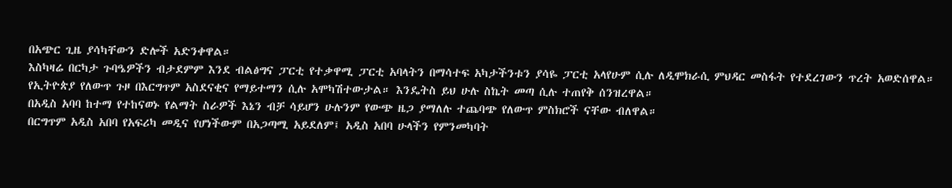በአጭር ጊዜ ያሳካቸውን ድሎች አድንቀዋል።
እስካዛሬ በርካታ ጉባዔዎችን ብታደምም እንደ ብልፅግና ፓርቲ የተቃዋሚ ፓርቲ አባላትን በማሳተፍ አካታችንቱን ያሳዬ ፓርቲ አላየሁም ሲሉ ለዲሞክራሲ ምህዳር መስፋት የተደረገውን ጥረት አወድሰዋል።
የኢትዮጵያ የለውጥ ጉዞ በእርግጥም አስደናቂና የማይተማን ሲሉ አሞካሽተውታል። እንዴትስ ይህ ሁሉ ስኬት መጣ ሲሉ ተጠየቅ ሰንዝረዋል።
በአዲስ አባባ ከተማ የተከናወኑ የልማት ስራዎች እኔን ብቻ ሳይሆን ሁሉንም የውጭ ዜጋ ያማለሉ ተጨባጭ የለውጥ ምስክሮች ናቸው ብለዋል።
በርግጥም አዲስ አበባ የአፍሪካ መዲና የሆነችውም በአጋጣሚ አይደለም፤ አዲስ አበባ ሁላችን የምንመካባት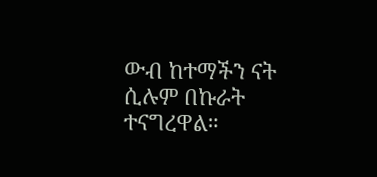ውብ ከተማችን ናት ሲሉም በኩራት ተናግረዋል።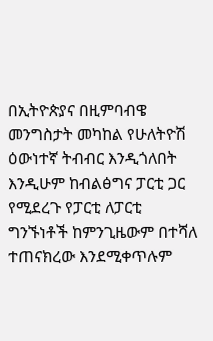በኢትዮጵያና በዚምባብዌ መንግስታት መካከል የሁለትዮሽ ዕውነተኛ ትብብር እንዲጎለበት እንዲሁም ከብልፅግና ፓርቲ ጋር የሚደረጉ የፓርቲ ለፓርቲ ግንኙነቶች ከምንጊዜውም በተሻለ ተጠናክረው እንደሚቀጥሉም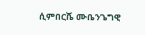ሲምበርሼ ሙቤንጌግዊ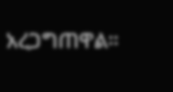አረጋግጠዋል።